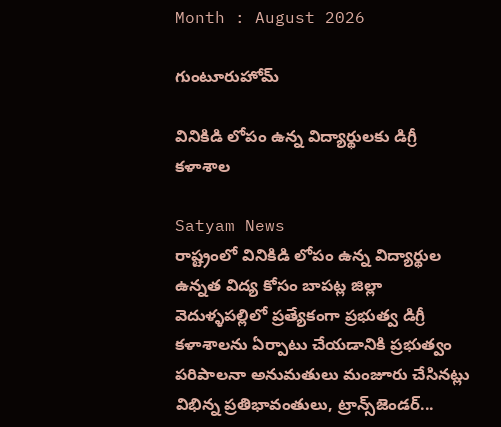Month : August 2026

గుంటూరుహోమ్

వినికిడి లోపం ఉన్న విద్యార్థులకు డిగ్రీ కళాశాల

Satyam News
రాష్ట్రంలో వినికిడి లోపం ఉన్న విద్యార్థుల ఉన్నత విద్య కోసం బాపట్ల జిల్లా వెదుళ్ళపల్లిలో ప్రత్యేకంగా ప్రభుత్వ డిగ్రీ కళాశాలను ఏర్పాటు చేయడానికి ప్రభుత్వం పరిపాలనా అనుమతులు మంజూరు చేసినట్లు విభిన్న ప్రతిభావంతులు, ట్రాన్స్‌జెండర్...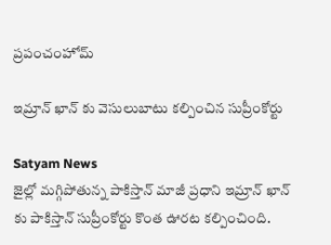ప్రపంచంహోమ్

ఇమ్రాన్ ఖాన్ కు వెసులుబాటు కల్పించిన సుప్రీంకోర్టు

Satyam News
జైల్లో మగ్గిపోతున్న పాకిస్తాన్ మాజీ ప్రధాని ఇమ్రాన్ ఖాన్ కు పాకిస్తాన్ సుప్రీంకోర్టు కొంత ఊరట కల్పించింది.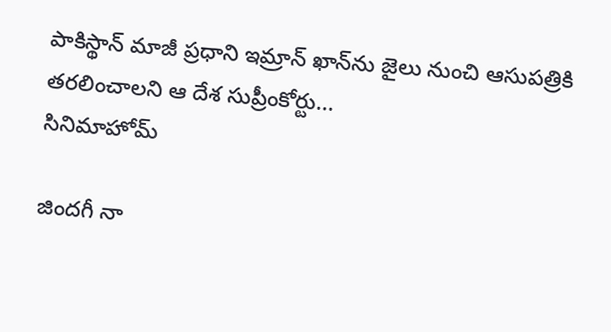పాకిస్థాన్ మాజీ ప్రధాని ఇమ్రాన్ ఖాన్‌ను జైలు నుంచి ఆసుపత్రికి తరలించాలని ఆ దేశ సుప్రీంకోర్టు...
సినిమాహోమ్

జిందగీ నా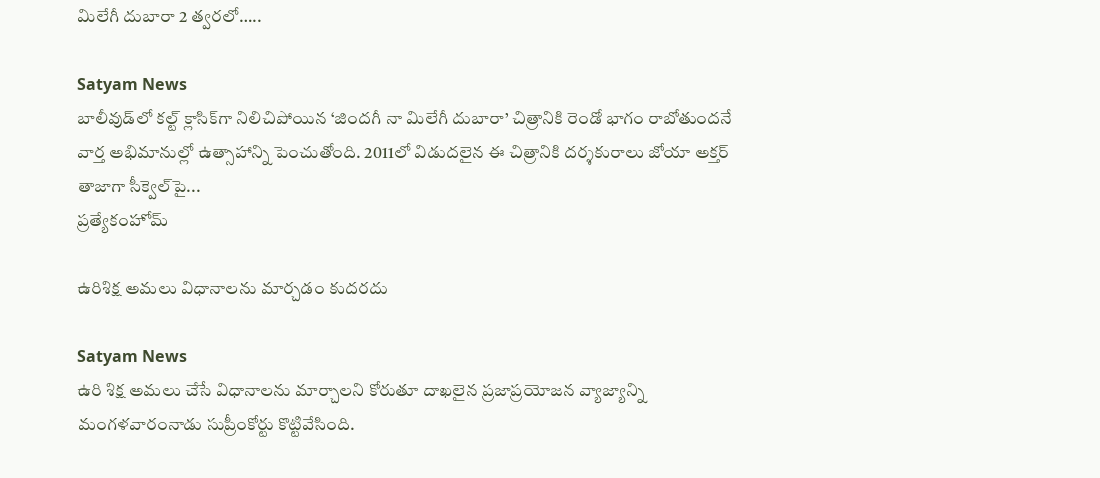మిలేగీ దుబారా 2 త్వరలో…..

Satyam News
బాలీవుడ్‌లో కల్ట్ క్లాసిక్‌గా నిలిచిపోయిన ‘జిందగీ నా మిలేగీ దుబారా’ చిత్రానికి రెండో భాగం రాబోతుందనే వార్త అభిమానుల్లో ఉత్సాహాన్ని పెంచుతోంది. 2011లో విడుదలైన ఈ చిత్రానికి దర్శకురాలు జోయా అక్తర్ తాజాగా సీక్వెల్‌పై...
ప్రత్యేకంహోమ్

ఉరిశిక్ష అమలు విధానాలను మార్చడం కుదరదు

Satyam News
ఉరి శిక్ష అమలు చేసే విధానాలను మార్చాలని కోరుతూ దాఖలైన ప్రజాప్రయోజన వ్యాజ్యాన్ని మంగళవారంనాడు సుప్రీంకోర్టు కొట్టివేసింది.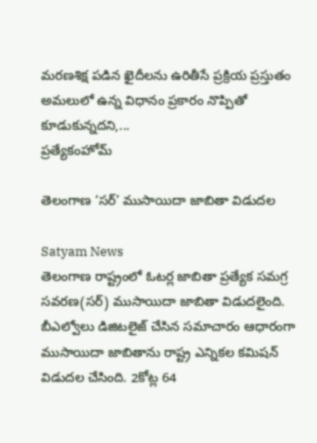మరణశిక్ష పడిన ఖైదీలను ఉరితీసే ప్రక్రియ ప్రస్తుతం అమలులో ఉన్న విధానం ప్రకారం నొప్పితో కూడుకున్నదని,...
ప్రత్యేకంహోమ్

తెలంగాణ ‘సర్’ ముసాయిదా జాబితా విడుదల

Satyam News
తెలంగాణ రాష్ట్రంలో ఓటర్ల జాబితా ప్రత్యేక సమగ్ర సవరణ(సర్) ముసాయిదా జాబితా విడుదలైంది. బీఎల్వోలు డిజిటలైజ్ చేసిన సమాచారం ఆధారంగా ముసాయిదా జాబితాను రాష్ట్ర ఎన్నికల కమిషన్ విడుదల చేసింది. 2కోట్ల 64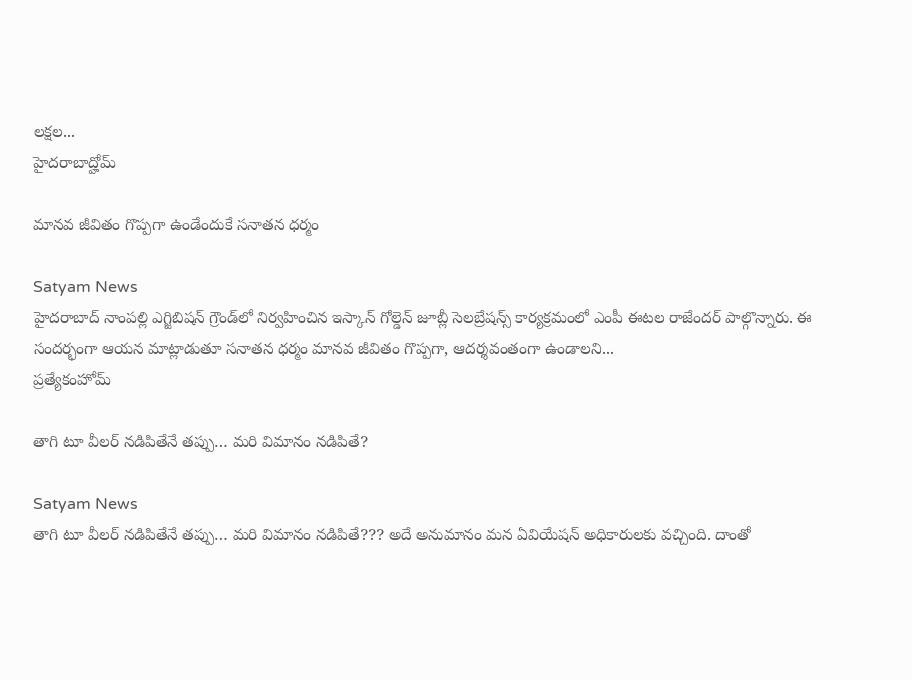లక్షల...
హైదరాబాద్హోమ్

మానవ జీవితం గొప్పగా ఉండేందుకే సనాతన ధర్మం

Satyam News
హైదరాబాద్ నాంపల్లి ఎగ్జిబిషన్ గ్రౌండ్‌లో నిర్వహించిన ఇస్కాన్ గోల్డెన్ జూబ్లీ సెలబ్రేషన్స్ కార్యక్రమంలో ఎంపీ ఈటల రాజేందర్ పాల్గొన్నారు. ఈ సందర్భంగా ఆయన మాట్లాడుతూ సనాతన ధర్మం మానవ జీవితం గొప్పగా, ఆదర్శవంతంగా ఉండాలని...
ప్రత్యేకంహోమ్

తాగి టూ వీలర్ నడిపితేనే తప్పు… మరి విమానం నడిపితే?

Satyam News
తాగి టూ వీలర్ నడిపితేనే తప్పు… మరి విమానం నడిపితే??? అదే అనుమానం మన ఏవియేషన్ అధికారులకు వచ్చింది. దాంతో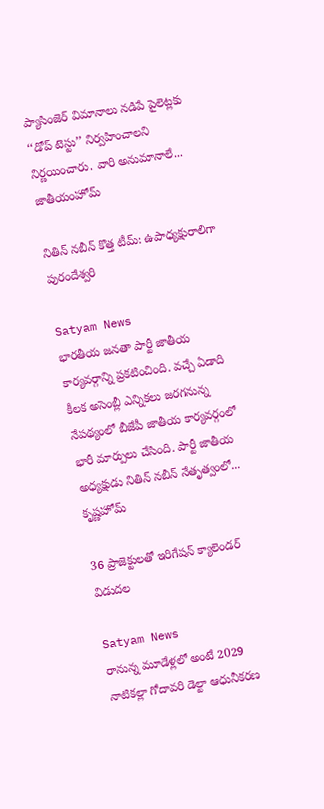ప్యాసింజెర్ విమానాలు నడిపే పైలెట్లకు ‘‘డోప్ టెస్టు’’ నిర్వహించాలని నిర్ణయించారు. వారి అనుమానాలే...
జాతీయంహోమ్

నితిన్ నబీన్ కొత్త టీమ్: ఉపాధ్యక్షురాలిగా పురందేశ్వరి

Satyam News
భారతీయ జనతా పార్టీ జాతీయ కార్యవర్గాన్ని ప్రకటించింది. వచ్చే ఏడాది కీలక అసెంబ్లీ ఎన్నికలు జరగనున్న నేపథ్యంలో బీజేపీ జాతీయ కార్యవర్గంలో భారీ మార్పులు చేసింది. పార్టీ జాతీయ అధ్యక్షుడు నితిన్ నబీన్ నేతృత్వంలో...
కృష్ణహోమ్

36 ప్రాజెక్టులతో ఇరిగేషన్ క్యాలెండర్ విడుదల

Satyam News
రానున్న మూడేళ్లలో అంటే 2029 నాటికల్లా గోదావరి డెల్టా ఆధునీకరణ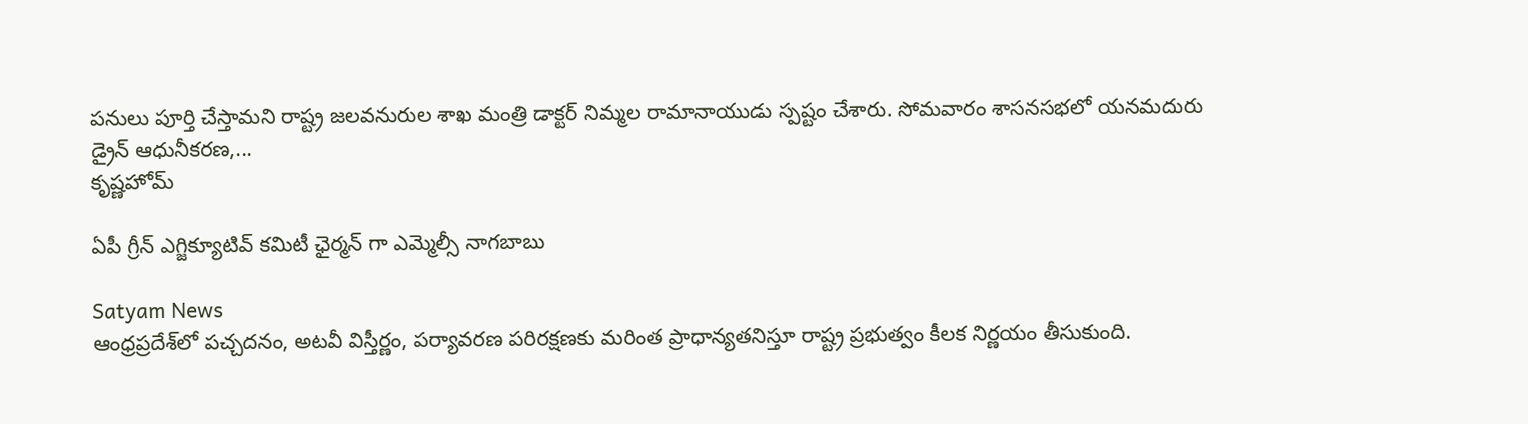పనులు పూర్తి చేస్తామని రాష్ట్ర జలవనురుల శాఖ మంత్రి డాక్టర్ నిమ్మల రామానాయుడు స్పష్టం చేశారు. సోమవారం శాసనసభలో యనమదురు డ్రైన్ ఆధునీకరణ,...
కృష్ణహోమ్

ఏపీ గ్రీన్ ఎగ్జిక్యూటివ్ కమిటీ ఛైర్మన్ గా ఎమ్మెల్సీ నాగబాబు

Satyam News
ఆంధ్రప్రదేశ్‌లో పచ్చదనం, అటవీ విస్తీర్ణం, పర్యావరణ పరిరక్షణకు మరింత ప్రాధాన్యతనిస్తూ రాష్ట్ర ప్రభుత్వం కీలక నిర్ణయం తీసుకుంది.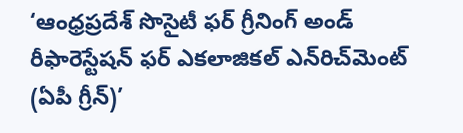‘ఆంధ్రప్రదేశ్ సొసైటీ ఫర్ గ్రీనింగ్ అండ్ రీఫారెస్టేషన్ ఫర్ ఎకలాజికల్ ఎన్‌రిచ్‌మెంట్ (ఏపీ గ్రీన్)’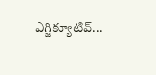ఎగ్జిక్యూటివ్...